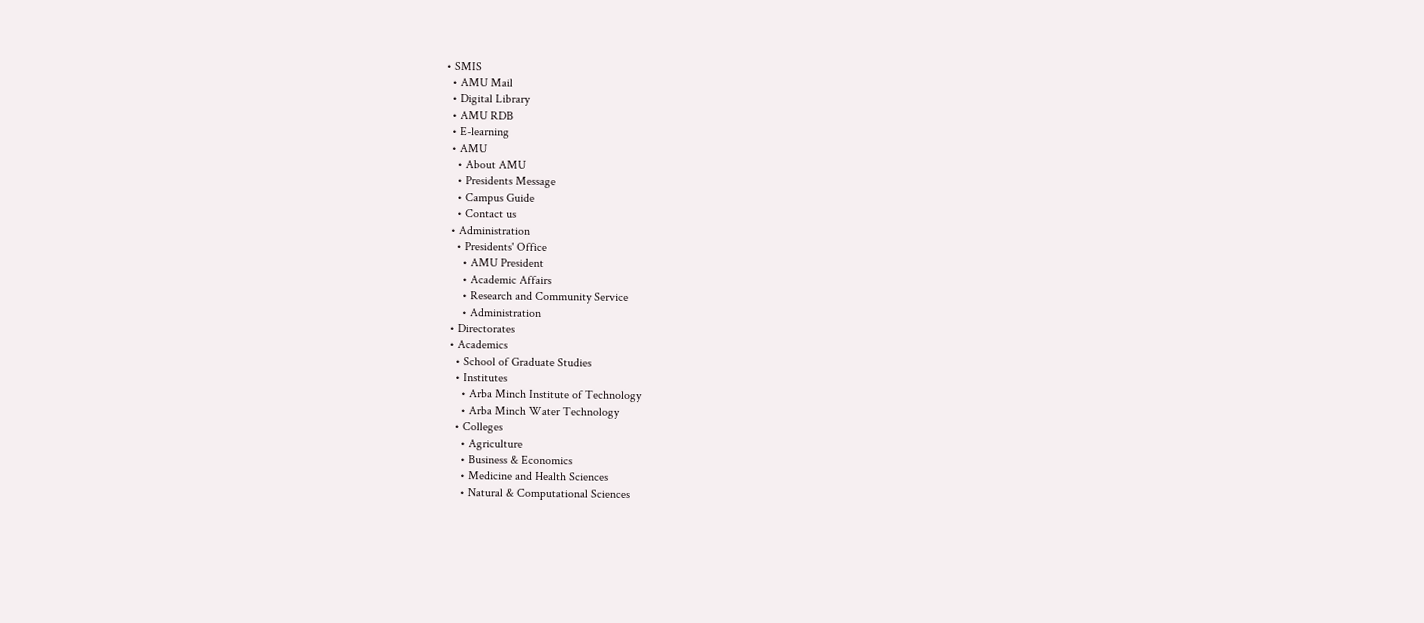• SMIS
  • AMU Mail
  • Digital Library
  • AMU RDB
  • E-learning
  • AMU
    • About AMU
    • Presidents Message
    • Campus Guide
    • Contact us
  • Administration
    • Presidents' Office
      • AMU President
      • Academic Affairs
      • Research and Community Service
      • Administration
  • Directorates
  • Academics
    • School of Graduate Studies
    • Institutes
      • Arba Minch Institute of Technology
      • Arba Minch Water Technology
    • Colleges
      • Agriculture
      • Business & Economics
      • Medicine and Health Sciences
      • Natural & Computational Sciences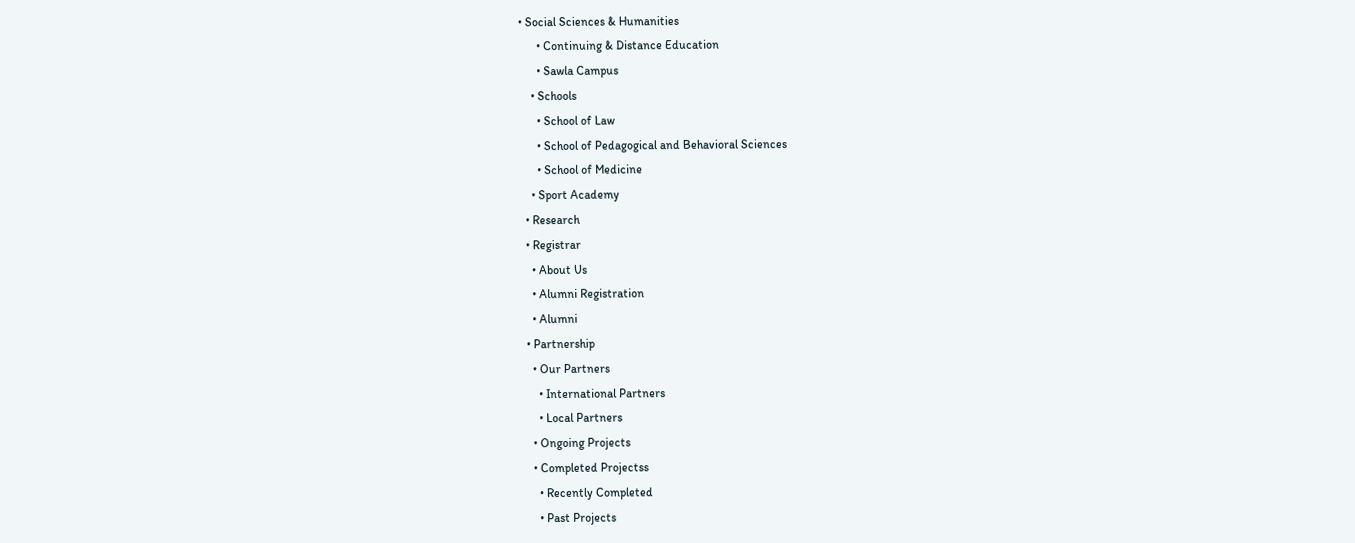• Social Sciences & Humanities
      • Continuing & Distance Education
      • Sawla Campus
    • Schools
      • School of Law
      • School of Pedagogical and Behavioral Sciences
      • School of Medicine
    • Sport Academy
  • Research
  • Registrar
    • About Us
    • Alumni Registration
    • Alumni
  • Partnership
    • Our Partners
      • International Partners
      • Local Partners
    • Ongoing Projects
    • Completed Projectss
      • Recently Completed
      • Past Projects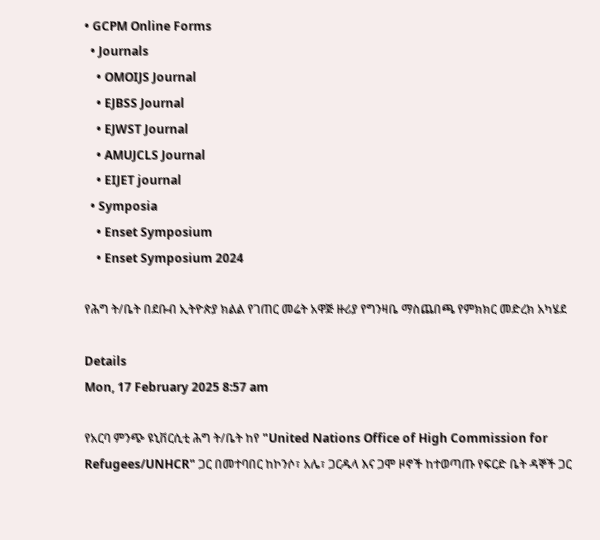• GCPM Online Forms
  • Journals
    • OMOIJS Journal
    • EJBSS Journal
    • EJWST Journal
    • AMUJCLS Journal
    • EIJET journal
  • Symposia
    • Enset Symposium
    • Enset Symposium 2024

የሕግ ት/ቤት በደቡብ ኢትዮጵያ ክልል የገጠር መሬት አዋጅ ዙሪያ የግንዛቤ ማስጨበጫ የምክክር መድረክ አካሄደ

Details
Mon, 17 February 2025 8:57 am

የአርባ ምንጭ ዩኒቨርሲቲ ሕግ ት/ቤት ከየ "United Nations Office of High Commission for Refugees/UNHCR" ጋር በመተባበር ከኮንሶ፣ አሌ፣ ጋርዱላ እና ጋሞ ዞኖች ከተወጣጡ የፍርድ ቤት ዳኞች ጋር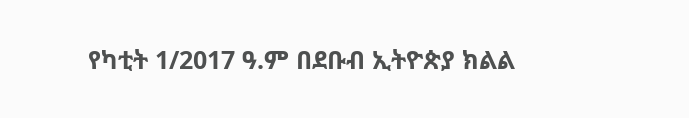የካቲት 1/2017 ዓ.ም በደቡብ ኢትዮጵያ ክልል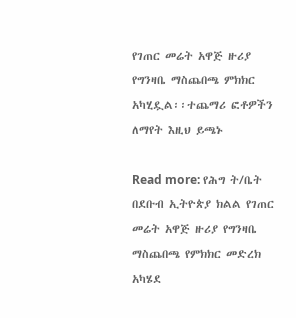የገጠር መሬት አዋጅ ዙሪያ የግንዛቤ ማስጨበጫ ምክክር አካሂዷል፡፡ተጨማሪ ፎቶዎችን ለማየት እዚህ ይጫኑ

Read more: የሕግ ት/ቤት በደቡብ ኢትዮጵያ ክልል የገጠር መሬት አዋጅ ዙሪያ የግንዛቤ ማስጨበጫ የምክክር መድረክ አካሄደ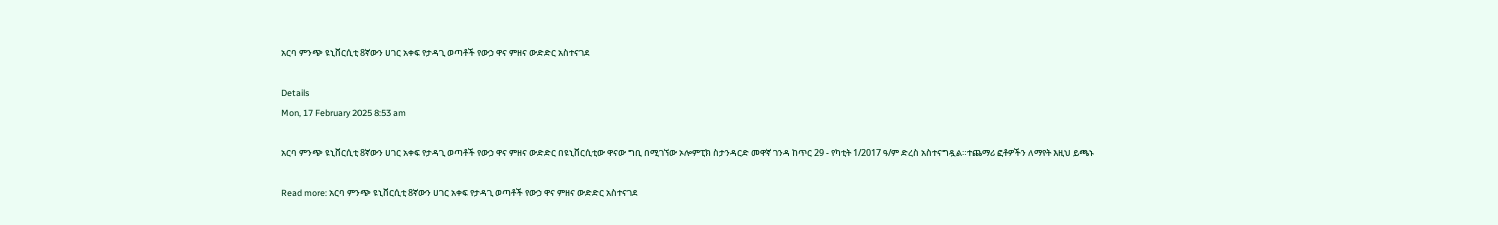አርባ ምንጭ ዩኒቨርሲቲ 8ኛውን ሀገር አቀፍ የታዳጊ ወጣቶች የውኃ ዋና ምዘና ውድድር አስተናገደ

Details
Mon, 17 February 2025 8:53 am

አርባ ምንጭ ዩኒቨርሲቲ 8ኛውን ሀገር አቀፍ የታዳጊ ወጣቶች የውኃ ዋና ምዘና ውድድር በዩኒቨርሲቲው ዋናው ግቢ በሚገኘው ኦሎምፒክ ስታንዳርድ መዋኛ ገንዳ ከጥር 29 - የካቲት 1/2017 ዓ/ም ድረስ አስተናግዷል።ተጨማሪ ፎቶዎችን ለማየት እዚህ ይጫኑ

Read more: አርባ ምንጭ ዩኒቨርሲቲ 8ኛውን ሀገር አቀፍ የታዳጊ ወጣቶች የውኃ ዋና ምዘና ውድድር አስተናገደ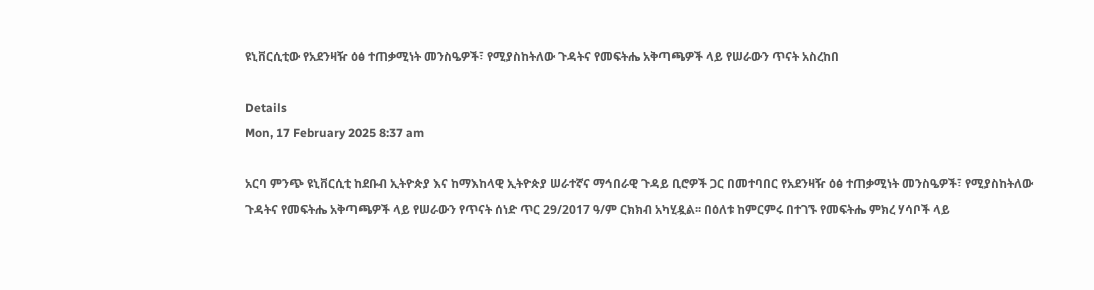ዩኒቨርሲቲው የአደንዛዥ ዕፅ ተጠቃሚነት መንስዔዎች፣ የሚያስከትለው ጉዳትና የመፍትሔ አቅጣጫዎች ላይ የሠራውን ጥናት አስረከበ

Details
Mon, 17 February 2025 8:37 am

አርባ ምንጭ ዩኒቨርሲቲ ከደቡብ ኢትዮጵያ እና ከማእከላዊ ኢትዮጵያ ሠራተኛና ማኅበራዊ ጉዳይ ቢሮዎች ጋር በመተባበር የአደንዛዥ ዕፅ ተጠቃሚነት መንስዔዎች፣ የሚያስከትለው ጉዳትና የመፍትሔ አቅጣጫዎች ላይ የሠራውን የጥናት ሰነድ ጥር 29/2017 ዓ/ም ርክክብ አካሂዷል፡፡ በዕለቱ ከምርምሩ በተገኙ የመፍትሔ ምክረ ሃሳቦች ላይ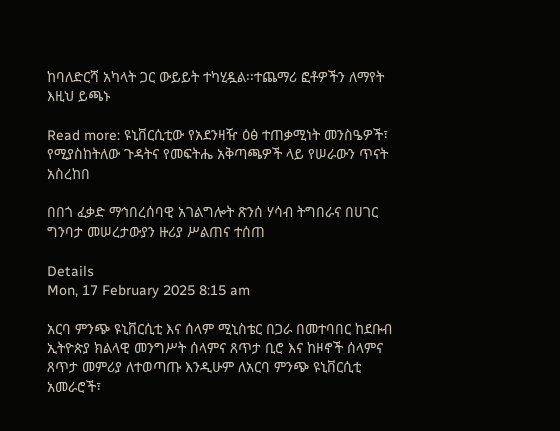ከባለድርሻ አካላት ጋር ውይይት ተካሂዷል፡፡ተጨማሪ ፎቶዎችን ለማየት እዚህ ይጫኑ

Read more: ዩኒቨርሲቲው የአደንዛዥ ዕፅ ተጠቃሚነት መንስዔዎች፣ የሚያስከትለው ጉዳትና የመፍትሔ አቅጣጫዎች ላይ የሠራውን ጥናት አስረከበ

በበጎ ፈቃድ ማኅበረሰባዊ አገልግሎት ጽንሰ ሃሳብ ትግበራና በሀገር ግንባታ መሠረታውያን ዙሪያ ሥልጠና ተሰጠ

Details
Mon, 17 February 2025 8:15 am

አርባ ምንጭ ዩኒቨርሲቲ እና ሰላም ሚኒስቴር በጋራ በመተባበር ከደቡብ ኢትዮጵያ ክልላዊ መንግሥት ሰላምና ጸጥታ ቢሮ እና ከዞኖች ሰላምና ጸጥታ መምሪያ ለተወጣጡ እንዲሁም ለአርባ ምንጭ ዩኒቨርሲቲ አመራሮች፣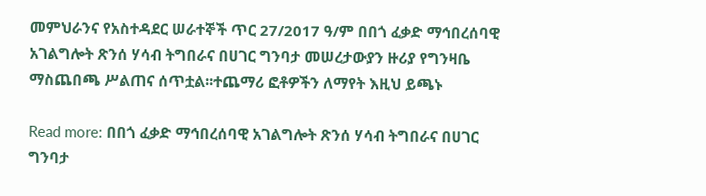መምህራንና የአስተዳደር ሠራተኞች ጥር 27/2017 ዓ/ም በበጎ ፈቃድ ማኅበረሰባዊ አገልግሎት ጽንሰ ሃሳብ ትግበራና በሀገር ግንባታ መሠረታውያን ዙሪያ የግንዛቤ ማስጨበጫ ሥልጠና ሰጥቷል፡፡ተጨማሪ ፎቶዎችን ለማየት እዚህ ይጫኑ

Read more: በበጎ ፈቃድ ማኅበረሰባዊ አገልግሎት ጽንሰ ሃሳብ ትግበራና በሀገር ግንባታ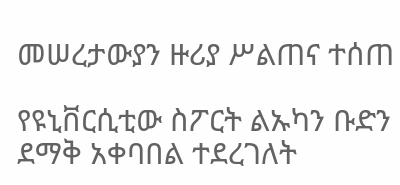መሠረታውያን ዙሪያ ሥልጠና ተሰጠ

የዩኒቨርሲቲው ስፖርት ልኡካን ቡድን ደማቅ አቀባበል ተደረገለት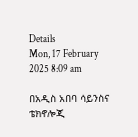Details
Mon, 17 February 2025 8:09 am

በአዲስ አበባ ሳይንስና ቴክኖሎጂ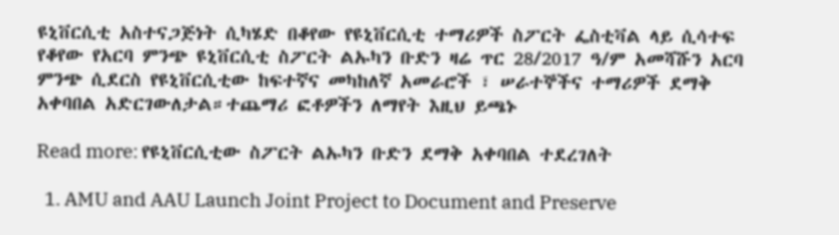ዩኒቨርሲቲ አስተናጋጅነት ሲካሄድ በቆየው የዩኒቨርሲቲ ተማሪዎች ስፖርት ፌስቲቫል ላይ ሲሳተፍ የቆየው የአርባ ምንጭ ዩኒቨርሲቲ ስፖርት ልኡካን ቡድን ዛሬ ጥር 28/2017 ዓ/ም አመሻሹን አርባ ምንጭ ሲደርስ የዩኒቨርሲቲው ከፍተኛና መካከለኛ አመራሮች ፣ ሠራተኞችና ተማሪዎች ደማቅ አቀባበል አድርገውለታል።ተጨማሪ ፎቶዎችን ለማየት እዚህ ይጫኑ

Read more: የዩኒቨርሲቲው ስፖርት ልኡካን ቡድን ደማቅ አቀባበል ተደረገለት

  1. AMU and AAU Launch Joint Project to Document and Preserve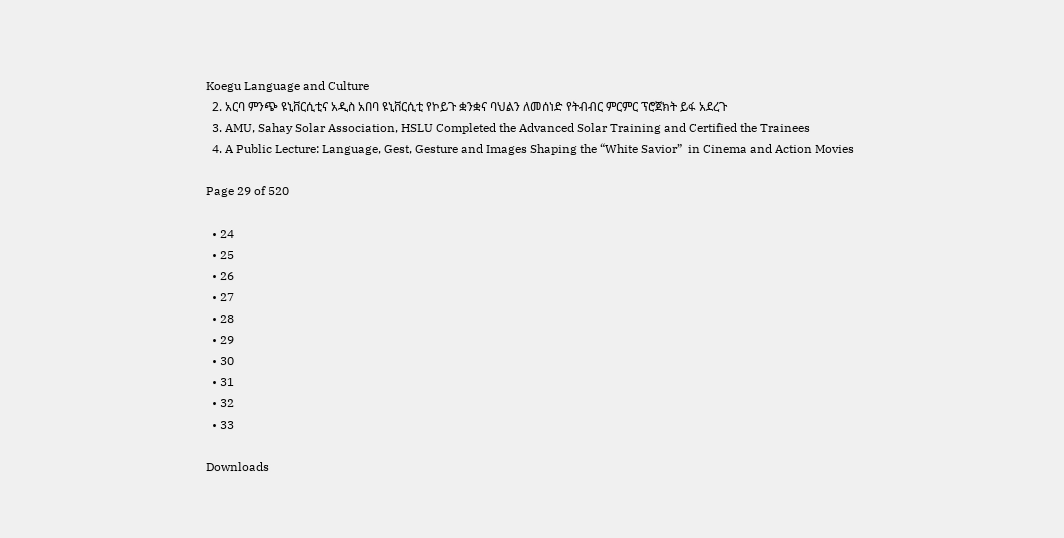Koegu Language and Culture
  2. አርባ ምንጭ ዩኒቨርሲቲና አዲስ አበባ ዩኒቨርሲቲ የኮይጉ ቋንቋና ባህልን ለመሰነድ የትብብር ምርምር ፕሮጀክት ይፋ አደረጉ
  3. AMU, Sahay Solar Association, HSLU Completed the Advanced Solar Training and Certified the Trainees
  4. A Public Lecture: Language, Gest, Gesture and Images Shaping the “White Savior”  in Cinema and Action Movies

Page 29 of 520

  • 24
  • 25
  • 26
  • 27
  • 28
  • 29
  • 30
  • 31
  • 32
  • 33

Downloads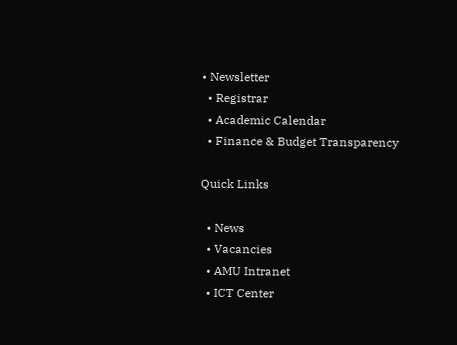• Newsletter
  • Registrar
  • Academic Calendar
  • Finance & Budget Transparency

Quick Links

  • News
  • Vacancies
  • AMU Intranet
  • ICT Center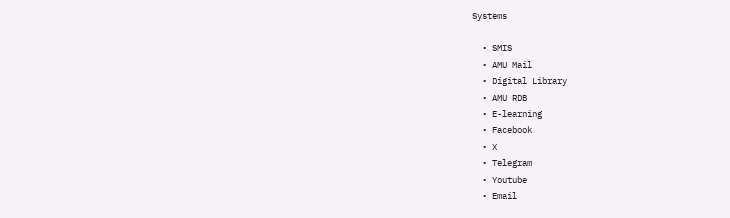Systems

  • SMIS
  • AMU Mail
  • Digital Library
  • AMU RDB
  • E-learning
  • Facebook
  • X
  • Telegram
  • Youtube
  • Email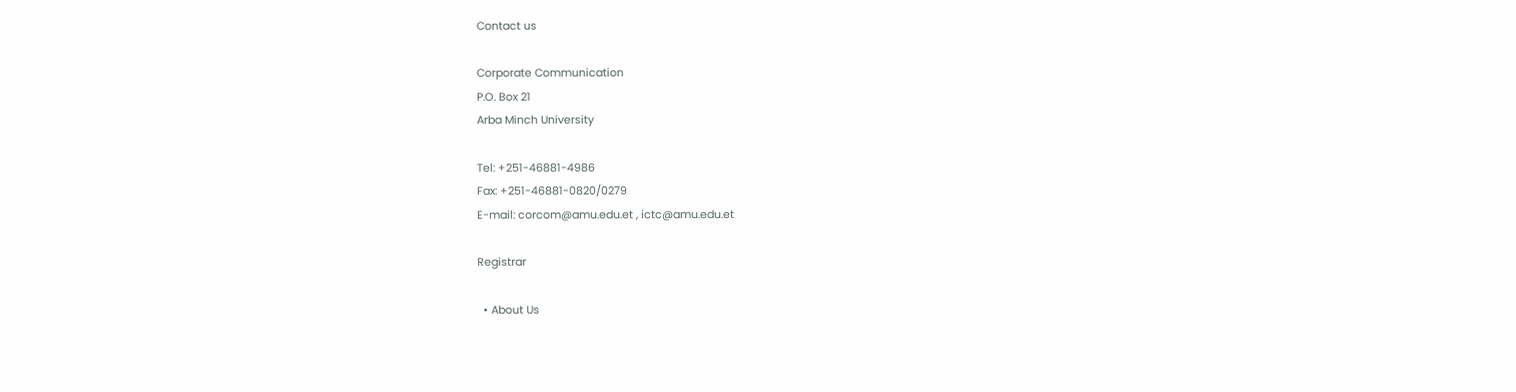Contact us

Corporate Communication
P.O. Box 21
Arba Minch University

Tel: +251-46881-4986
Fax: +251-46881-0820/0279
E-mail: corcom@amu.edu.et , ictc@amu.edu.et

Registrar

  • About Us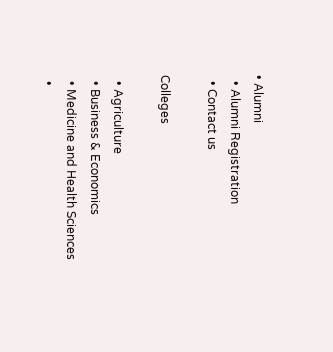• Alumni
  • Alumni Registration
  • Contact us

Colleges

  • Agriculture
  • Business & Economics
  • Medicine and Health Sciences
  •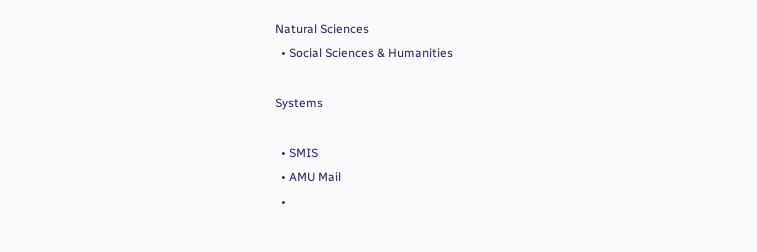Natural Sciences
  • Social Sciences & Humanities

Systems

  • SMIS
  • AMU Mail
  •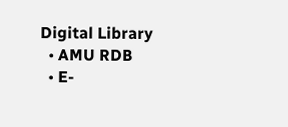Digital Library
  • AMU RDB
  • E-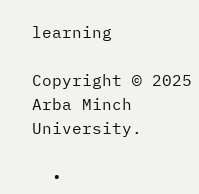learning

Copyright © 2025 Arba Minch University.

  •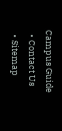Campus Guide
  • Contact Us
  • Sitemap